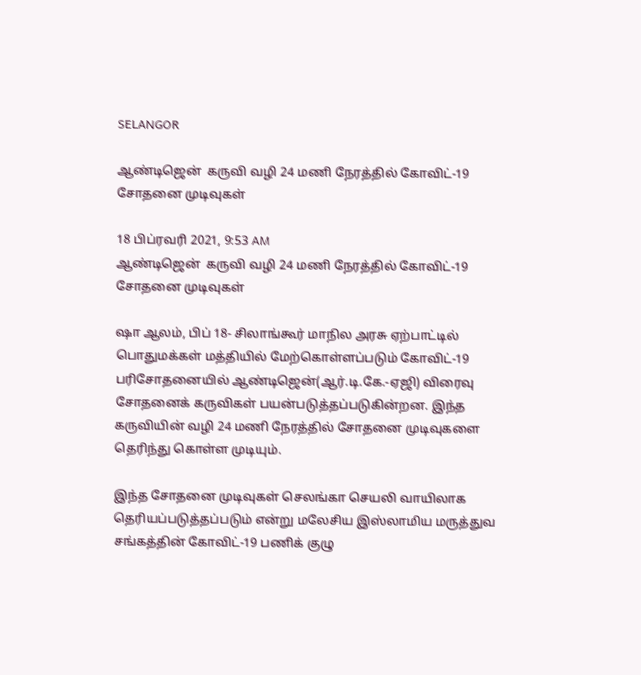SELANGOR

ஆண்டிஜென்  கருவி வழி 24 மணி நேரத்தில் கோவிட்-19 சோதனை முடிவுகள்

18 பிப்ரவரி 2021, 9:53 AM
ஆண்டிஜென்  கருவி வழி 24 மணி நேரத்தில் கோவிட்-19 சோதனை முடிவுகள்

ஷா ஆலம், பிப் 18- சிலாங்கூர் மாநில அரசு ஏற்பாட்டில் பொதுமக்கள் மத்தியில் மேற்கொள்ளப்படும் கோவிட்-19 பரிசோதனையில் ஆண்டிஜென்(ஆர்.டி.கே.-ஏஜி) விரைவு சோதனைக் கருவிகள் பயன்படுத்தப்படுகின்றன. இந்த கருவியின் வழி 24 மணி நேரத்தில் சோதனை முடிவுகளை தெரிந்து கொள்ள முடியும்.

இந்த சோதனை முடிவுகள் செலங்கா செயலி வாயிலாக தெரியப்படுத்தப்படும் என்று மலேசிய இஸ்லாமிய மருத்துவ சங்கத்தின் கோவிட்-19 பணிக் குழு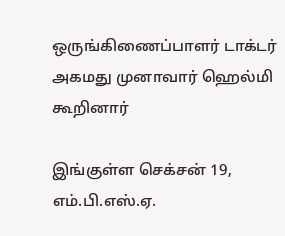ஒருங்கிணைப்பாளர் டாக்டர் அகமது முனாவார் ஹெல்மி கூறினார்

இங்குள்ள செக்சன் 19, எம்.பி.எஸ்.ஏ.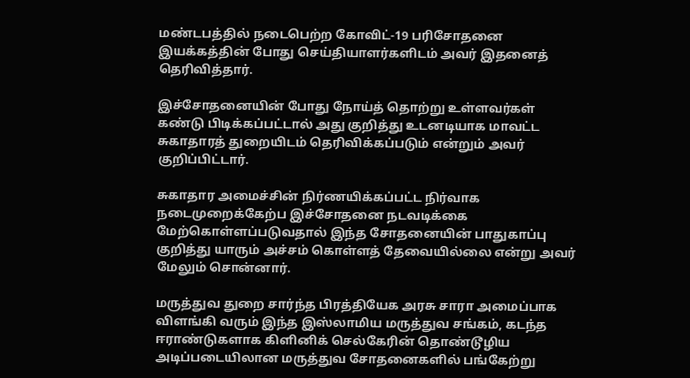மண்டபத்தில் நடைபெற்ற கோவிட்-19 பரிசோதனை இயக்கத்தின் போது செய்தியாளர்களிடம் அவர் இதனைத் தெரிவித்தார்.

இச்சோதனையின் போது நோய்த் தொற்று உள்ளவர்கள் கண்டு பிடிக்கப்பட்டால் அது குறித்து உடனடியாக மாவட்ட சுகாதாரத் துறையிடம் தெரிவிக்கப்படும் என்றும் அவர் குறிப்பிட்டார்.

சுகாதார அமைச்சின் நிர்ணயிக்கப்பட்ட நிர்வாக நடைமுறைக்கேற்ப இச்சோதனை நடவடிக்கை மேற்கொள்ளப்படுவதால் இந்த சோதனையின் பாதுகாப்பு குறித்து யாரும் அச்சம் கொள்ளத் தேவையில்லை என்று அவர் மேலும் சொன்னார்.

மருத்துவ துறை சார்ந்த பிரத்தியேக அரசு சாரா அமைப்பாக விளங்கி வரும் இந்த இஸ்லாமிய மருத்துவ சங்கம், கடந்த ஈராண்டுகளாக கிளினிக் செல்கேரின் தொண்டூழிய அடிப்படையிலான மருத்துவ சோதனைகளில் பங்கேற்று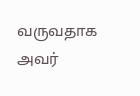வருவதாக அவர்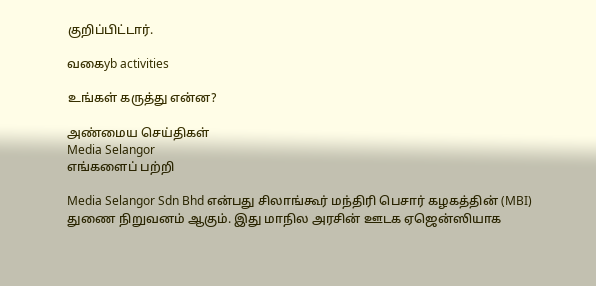குறிப்பிட்டார்.

வகைyb activities

உங்கள் கருத்து என்ன?

அண்மைய செய்திகள்
Media Selangor
எங்களைப் பற்றி

Media Selangor Sdn Bhd என்பது சிலாங்கூர் மந்திரி பெசார் கழகத்தின் (MBI) துணை நிறுவனம் ஆகும். இது மாநில அரசின் ஊடக ஏஜென்ஸியாக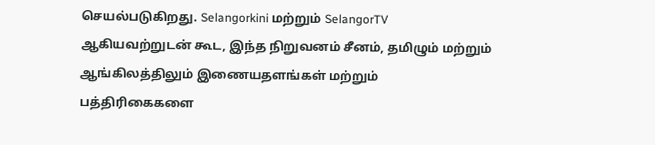செயல்படுகிறது. Selangorkini மற்றும் SelangorTV ஆகியவற்றுடன் கூட, இந்த நிறுவனம் சீனம், தமிழும் மற்றும் ஆங்கிலத்திலும் இணையதளங்கள் மற்றும் பத்திரிகைகளை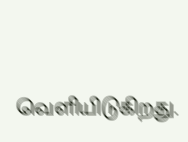வெளியிடுகிறது.